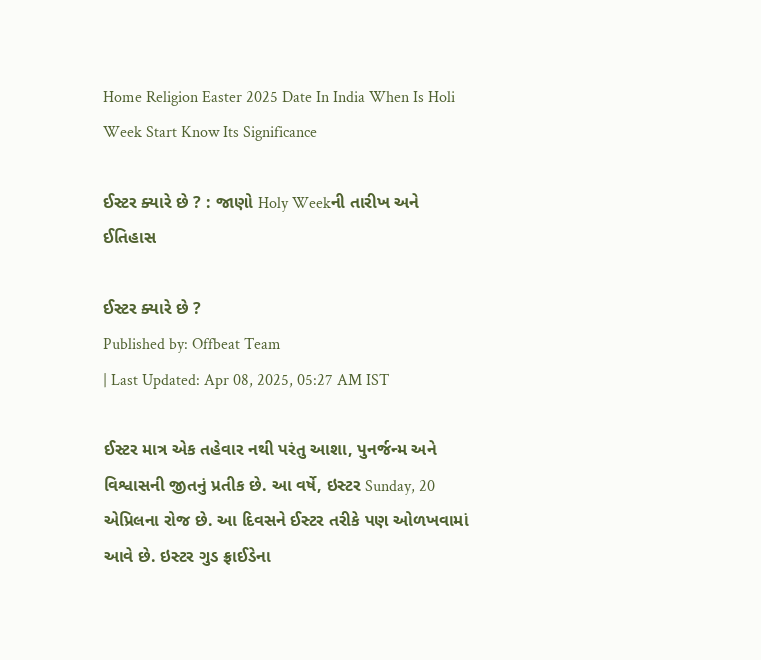Home Religion Easter 2025 Date In India When Is Holi Week Start Know Its Significance

ઈસ્ટર ક્યારે છે ? : જાણો Holy Weekની તારીખ અને ઈતિહાસ

ઈસ્ટર ક્યારે છે ?
Published by: Offbeat Team
| Last Updated: Apr 08, 2025, 05:27 AM IST

ઈસ્ટર માત્ર એક તહેવાર નથી પરંતુ આશા, પુનર્જન્મ અને વિશ્વાસની જીતનું પ્રતીક છે. આ વર્ષે, ઇસ્ટર Sunday, 20 એપ્રિલના રોજ છે. આ દિવસને ઈસ્ટર તરીકે પણ ઓળખવામાં આવે છે. ઇસ્ટર ગુડ ફ્રાઈડેના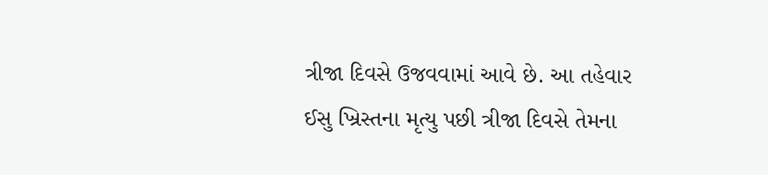ત્રીજા દિવસે ઉજવવામાં આવે છે. આ તહેવાર ઈસુ ખ્રિસ્તના મૃત્યુ પછી ત્રીજા દિવસે તેમના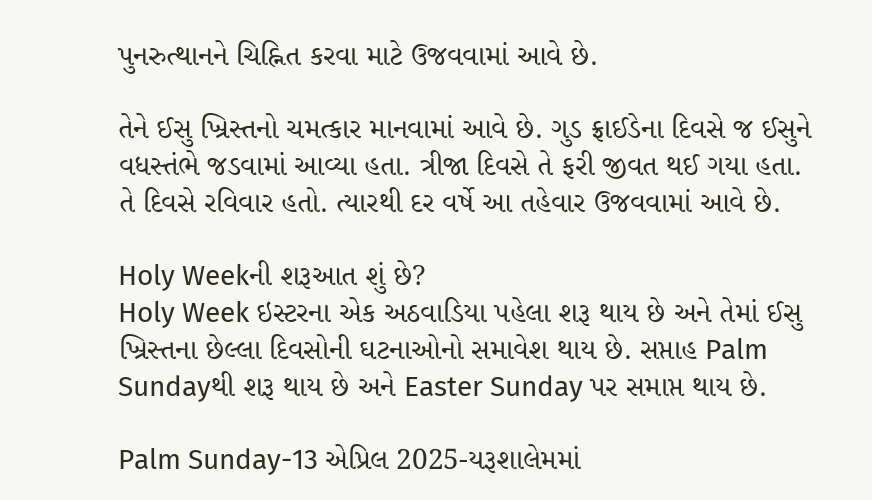પુનરુત્થાનને ચિહ્નિત કરવા માટે ઉજવવામાં આવે છે.

તેને ઈસુ ખ્રિસ્તનો ચમત્કાર માનવામાં આવે છે. ગુડ ફ્રાઈડેના દિવસે જ ઈસુને વધસ્તંભે જડવામાં આવ્યા હતા. ત્રીજા દિવસે તે ફરી જીવત થઈ ગયા હતા. તે દિવસે રવિવાર હતો. ત્યારથી દર વર્ષે આ તહેવાર ઉજવવામાં આવે છે.

Holy Weekની શરૂઆત શું છે?
Holy Week ઇસ્ટરના એક અઠવાડિયા પહેલા શરૂ થાય છે અને તેમાં ઈસુ ખ્રિસ્તના છેલ્લા દિવસોની ઘટનાઓનો સમાવેશ થાય છે. સપ્તાહ Palm Sundayથી શરૂ થાય છે અને Easter Sunday પર સમાપ્ત થાય છે.

Palm Sunday-13 એપ્રિલ 2025-યરૂશાલેમમાં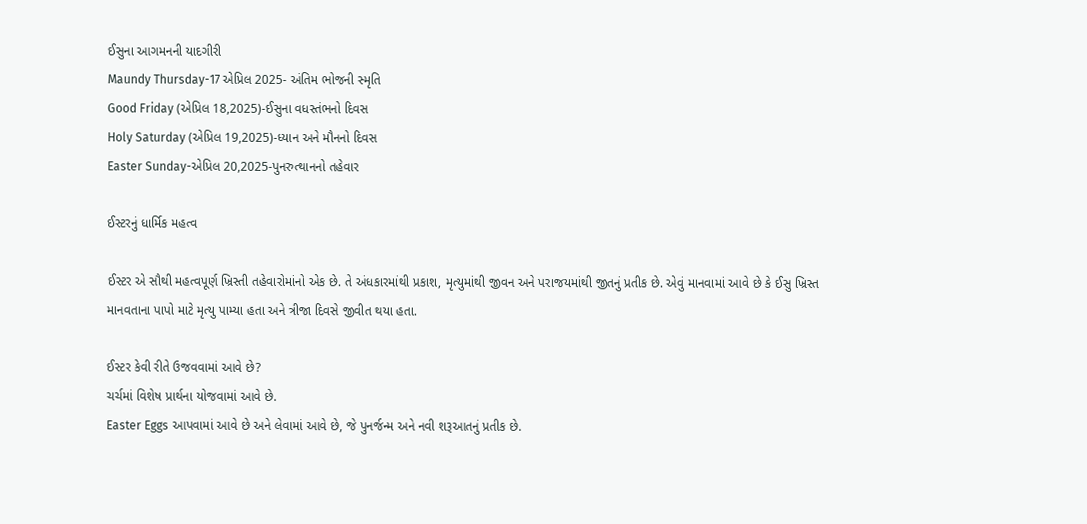ઈસુના આગમનની યાદગીરી
Maundy Thursday-17 એપ્રિલ 2025- અંતિમ ભોજની સ્મૃતિ
Good Friday (એપ્રિલ 18,2025)-ઈસુના વધસ્તંભનો દિવસ
Holy Saturday (એપ્રિલ 19,2025)-ધ્યાન અને મૌનનો દિવસ
Easter Sunday-એપ્રિલ 20,2025-પુનરુત્થાનનો તહેવાર

ઈસ્ટરનું ધાર્મિક મહત્વ

ઈસ્ટર એ સૌથી મહત્વપૂર્ણ ખ્રિસ્તી તહેવારોમાંનો એક છે. તે અંધકારમાંથી પ્રકાશ, મૃત્યુમાંથી જીવન અને પરાજયમાંથી જીતનું પ્રતીક છે. એવું માનવામાં આવે છે કે ઈસુ ખ્રિસ્ત માનવતાના પાપો માટે મૃત્યુ પામ્યા હતા અને ત્રીજા દિવસે જીવીત થયા હતા.

ઈસ્ટર કેવી રીતે ઉજવવામાં આવે છે?
ચર્ચમાં વિશેષ પ્રાર્થના યોજવામાં આવે છે.
Easter Eggs આપવામાં આવે છે અને લેવામાં આવે છે, જે પુનર્જન્મ અને નવી શરૂઆતનું પ્રતીક છે.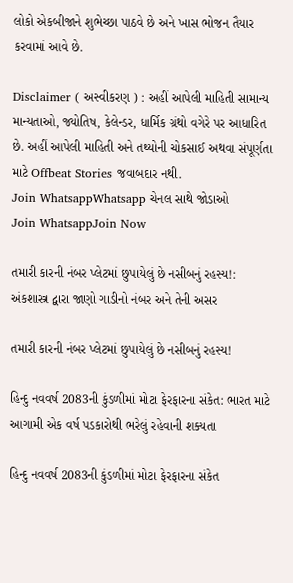લોકો એકબીજાને શુભેચ્છા પાઠવે છે અને ખાસ ભોજન તૈયાર કરવામાં આવે છે.

Disclaimer ( અસ્વીકરણ ) : અહીં આપેલી માહિતી સામાન્ય માન્યતાઓ, જ્યોતિષ, કેલેન્ડર, ધાર્મિક ગ્રંથો વગેરે પર આધારિત છે. અહીં આપેલી માહિતી અને તથ્યોની ચોકસાઈ અથવા સંપૂર્ણતા માટે Offbeat Stories જવાબદાર નથી.
Join WhatsappWhatsapp ચેનલ સાથે જોડાઓ
Join WhatsappJoin Now

તમારી કારની નંબર પ્લેટમાં છુપાયેલું છે નસીબનું રહસ્ય!: અંકશાસ્ત્ર દ્વારા જાણો ગાડીનો નંબર અને તેની અસર

તમારી કારની નંબર પ્લેટમાં છુપાયેલું છે નસીબનું રહસ્ય!

હિન્દુ નવવર્ષ 2083ની કુંડળીમાં મોટા ફેરફારના સંકેત: ભારત માટે આગામી એક વર્ષ પડકારોથી ભરેલું રહેવાની શક્યતા

હિન્દુ નવવર્ષ 2083ની કુંડળીમાં મોટા ફેરફારના સંકેત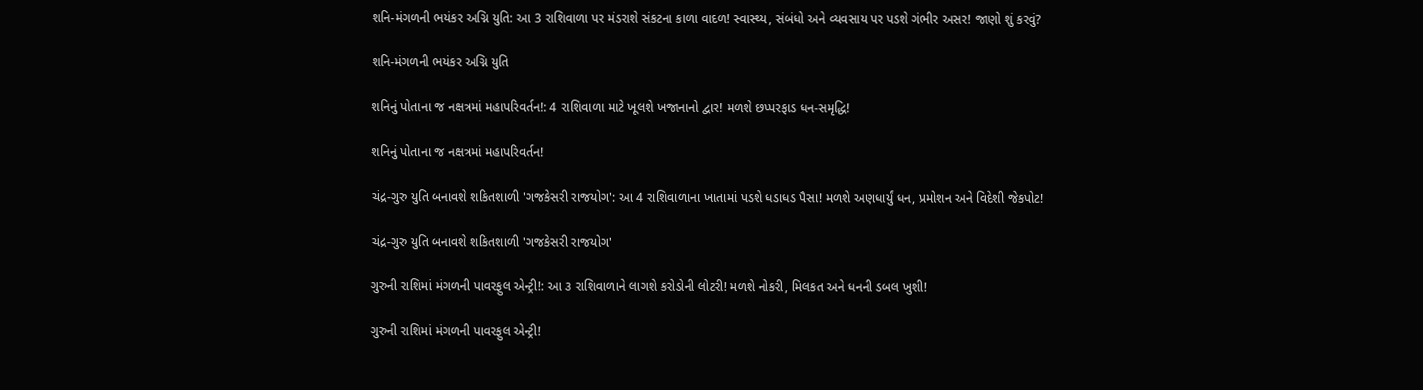શનિ-મંગળની ભયંકર અગ્નિ યુતિ: આ 3 રાશિવાળા પર મંડરાશે સંકટના કાળા વાદળ! સ્વાસ્થ્ય, સંબંધો અને વ્યવસાય પર પડશે ગંભીર અસર! જાણો શું કરવું?

શનિ-મંગળની ભયંકર અગ્નિ યુતિ

શનિનું પોતાના જ નક્ષત્રમાં મહાપરિવર્તન!: 4 રાશિવાળા માટે ખૂલશે ખજાનાનો દ્વાર! મળશે છપ્પરફાડ ધન-સમૃદ્ધિ!

શનિનું પોતાના જ નક્ષત્રમાં મહાપરિવર્તન!

ચંદ્ર-ગુરુ યુતિ બનાવશે શકિતશાળી 'ગજકેસરી રાજયોગ': આ 4 રાશિવાળાના ખાતામાં પડશે ધડાધડ પૈસા! મળશે અણધાર્યું ધન, પ્રમોશન અને વિદેશી જેકપોટ!

ચંદ્ર-ગુરુ યુતિ બનાવશે શકિતશાળી 'ગજકેસરી રાજયોગ'

ગુરુની રાશિમાં મંગળની પાવરફુલ એન્ટ્રી!: આ ૩ રાશિવાળાને લાગશે કરોડોની લોટરી! મળશે નોકરી, મિલકત અને ધનની ડબલ ખુશી!

ગુરુની રાશિમાં મંગળની પાવરફુલ એન્ટ્રી!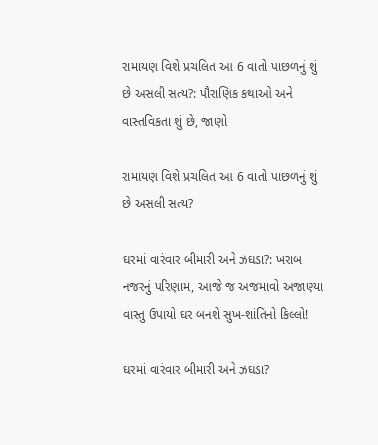રામાયણ વિશે પ્રચલિત આ 6 વાતો પાછળનું શું છે અસલી સત્ય?: પૌરાણિક કથાઓ અને વાસ્તવિકતા શું છે, જાણો

રામાયણ વિશે પ્રચલિત આ 6 વાતો પાછળનું શું છે અસલી સત્ય?

ઘરમાં વારંવાર બીમારી અને ઝઘડા?: ખરાબ નજરનું પરિણામ, આજે જ અજમાવો અજાણ્યા વાસ્તુ ઉપાયો ઘર બનશે સુખ-શાંતિનો કિલ્લો!

ઘરમાં વારંવાર બીમારી અને ઝઘડા?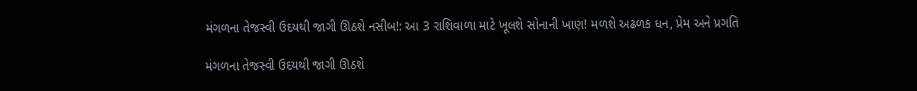મંગળના તેજસ્વી ઉદયથી જાગી ઊઠશે નસીબ!: આ 3 રાશિવાળા માટે ખૂલશે સોનાની ખાણ! મળશે અઢળક ધન, પ્રેમ અને પ્રગતિ

મંગળના તેજસ્વી ઉદયથી જાગી ઊઠશે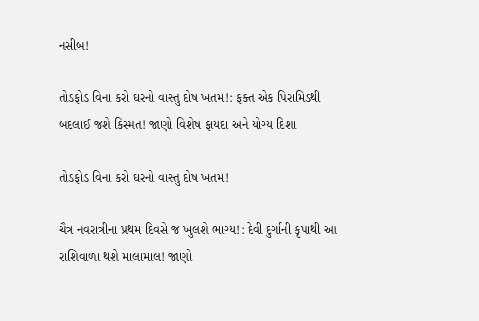નસીબ!

તોડફોડ વિના કરો ઘરનો વાસ્તુ દોષ ખતમ!: ફક્ત એક પિરામિડથી બદલાઈ જશે કિસ્મત! જાણો વિશેષ ફાયદા અને યોગ્ય દિશા

તોડફોડ વિના કરો ઘરનો વાસ્તુ દોષ ખતમ!

ચૈત્ર નવરાત્રીના પ્રથમ દિવસે જ ખુલશે ભાગ્ય!: દેવી દુર્ગાની કૃપાથી આ રાશિવાળા થશે માલામાલ! જાણો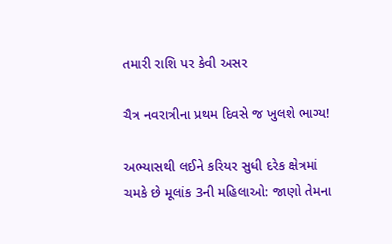તમારી રાશિ પર કેવી અસર

ચૈત્ર નવરાત્રીના પ્રથમ દિવસે જ ખુલશે ભાગ્ય!

અભ્યાસથી લઈને કરિયર સુધી દરેક ક્ષેત્રમાં ચમકે છે મૂલાંક 3ની મહિલાઓ: જાણો તેમના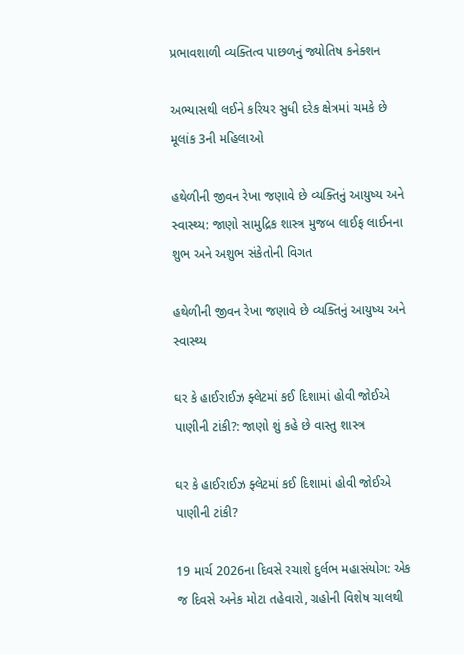પ્રભાવશાળી વ્યક્તિત્વ પાછળનું જ્યોતિષ કનેક્શન

અભ્યાસથી લઈને કરિયર સુધી દરેક ક્ષેત્રમાં ચમકે છે મૂલાંક 3ની મહિલાઓ

હથેળીની જીવન રેખા જણાવે છે વ્યક્તિનું આયુષ્ય અને સ્વાસ્થ્ય: જાણો સામુદ્રિક શાસ્ત્ર મુજબ લાઈફ લાઈનના શુભ અને અશુભ સંકેતોની વિગત

હથેળીની જીવન રેખા જણાવે છે વ્યક્તિનું આયુષ્ય અને સ્વાસ્થ્ય

ઘર કે હાઈરાઈઝ ફ્લેટમાં કઈ દિશામાં હોવી જોઈએ પાણીની ટાંકી?: જાણો શું કહે છે વાસ્તુ શાસ્ત્ર

ઘર કે હાઈરાઈઝ ફ્લેટમાં કઈ દિશામાં હોવી જોઈએ પાણીની ટાંકી?

19 માર્ચ 2026ના દિવસે રચાશે દુર્લભ મહાસંયોગ: એક જ દિવસે અનેક મોટા તહેવારો, ગ્રહોની વિશેષ ચાલથી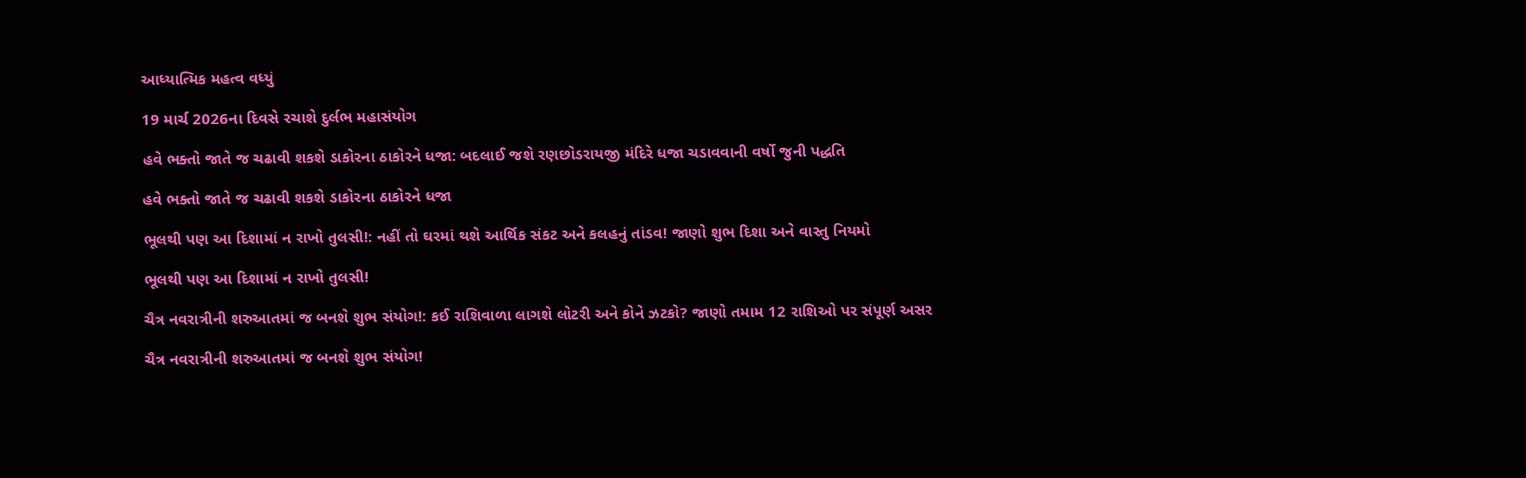આધ્યાત્મિક મહત્વ વધ્યું

19 માર્ચ 2026ના દિવસે રચાશે દુર્લભ મહાસંયોગ

હવે ભક્તો જાતે જ ચઢાવી શકશે ડાકોરના ઠાકોરને ધજા: બદલાઈ જશે રણછોડરાયજી મંદિરે ધજા ચડાવવાની વર્ષો જુની પદ્ધતિ

હવે ભક્તો જાતે જ ચઢાવી શકશે ડાકોરના ઠાકોરને ધજા

ભૂલથી પણ આ દિશામાં ન રાખો તુલસી!: નહીં તો ઘરમાં થશે આર્થિક સંકટ અને કલહનું તાંડવ! જાણો શુભ દિશા અને વાસ્તુ નિયમો

ભૂલથી પણ આ દિશામાં ન રાખો તુલસી!

ચૈત્ર નવરાત્રીની શરુઆતમાં જ બનશે શુભ સંયોગ!: કઈ રાશિવાળા લાગશે લોટરી અને કોને ઝટકો? જાણો તમામ 12 રાશિઓ પર સંપૂર્ણ અસર

ચૈત્ર નવરાત્રીની શરુઆતમાં જ બનશે શુભ સંયોગ!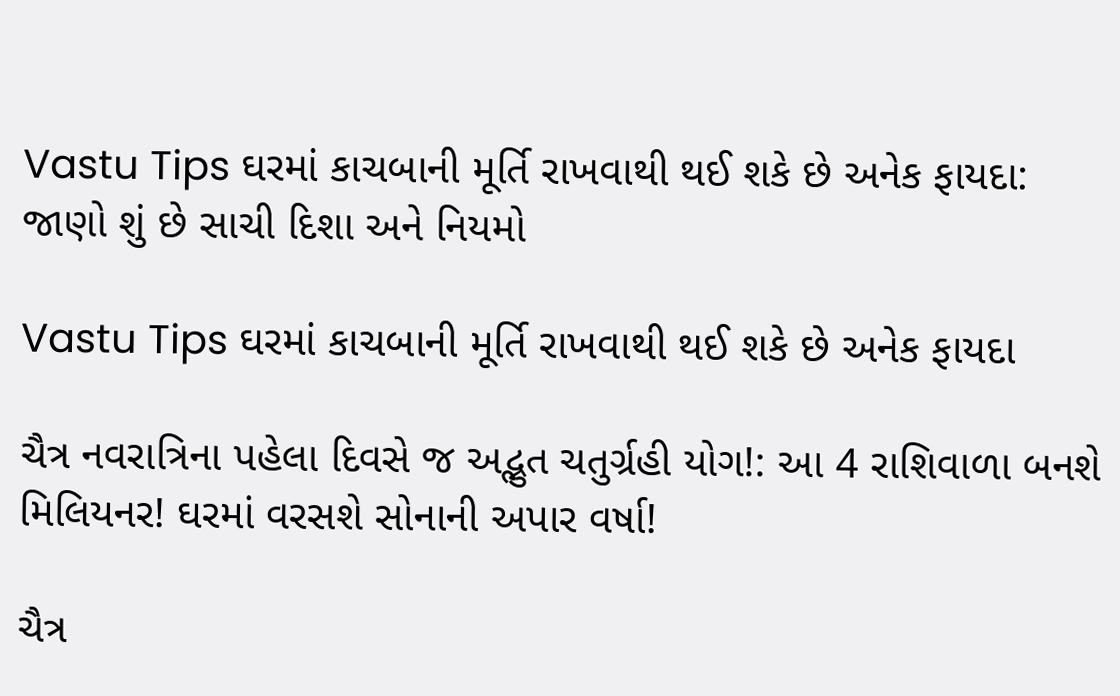Vastu Tips ઘરમાં કાચબાની મૂર્તિ રાખવાથી થઈ શકે છે અનેક ફાયદા: જાણો શું છે સાચી દિશા અને નિયમો

Vastu Tips ઘરમાં કાચબાની મૂર્તિ રાખવાથી થઈ શકે છે અનેક ફાયદા

ચૈત્ર નવરાત્રિના પહેલા દિવસે જ અદ્ભુત ચતુર્ગ્રહી યોગ!: આ 4 રાશિવાળા બનશે મિલિયનર! ઘરમાં વરસશે સોનાની અપાર વર્ષા!

ચૈત્ર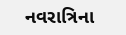નવરાત્રિના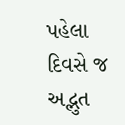પહેલા દિવસે જ અદ્ભુત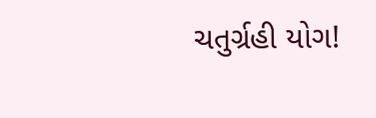ચતુર્ગ્રહી યોગ!